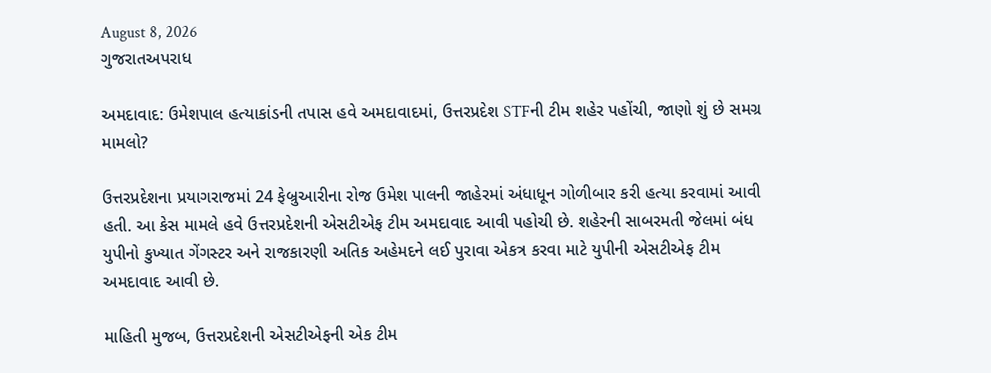August 8, 2026
ગુજરાતઅપરાધ

અમદાવાદ: ઉમેશપાલ હત્યાકાંડની તપાસ હવે અમદાવાદમાં, ઉત્તરપ્રદેશ STFની ટીમ શહેર પહોંચી, જાણો શું છે સમગ્ર મામલો?

ઉત્તરપ્રદેશના પ્રયાગરાજમાં 24 ફેબ્રુઆરીના રોજ ઉમેશ પાલની જાહેરમાં અંધાધૂન ગોળીબાર કરી હત્યા કરવામાં આવી હતી. આ કેસ મામલે હવે ઉત્તરપ્રદેશની એસટીએફ ટીમ અમદાવાદ આવી પહોચી છે. શહેરની સાબરમતી જેલમાં બંધ યુપીનો કુખ્યાત ગેંગસ્ટર અને રાજકારણી અતિક અહેમદને લઈ પુરાવા એકત્ર કરવા માટે યુપીની એસટીએફ ટીમ અમદાવાદ આવી છે.

માહિતી મુજબ, ઉત્તરપ્રદેશની એસટીએફની એક ટીમ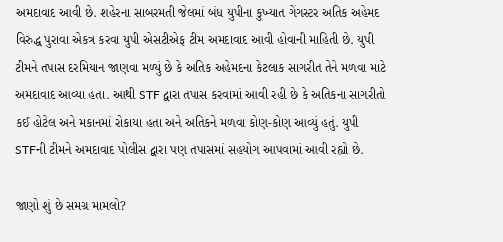અમદાવાદ આવી છે. શહેરના સાબરમતી જેલમાં બંધ યુપીના કુખ્યાત ગેંગસ્ટર અતિક અહેમદ વિરુદ્ધ પુરાવા એકત્ર કરવા યુપી એસટીએફ ટીમ અમદાવાદ આવી હોવાની માહિતી છે. યુપી ટીમને તપાસ દરમિયાન જાણવા મળ્યું છે કે અતિક અહેમદના કેટલાક સાગરીત તેને મળવા માટે અમદાવાદ આવ્યા હતા. આથી STF દ્વારા તપાસ કરવામાં આવી રહી છે કે અતિકના સાગરીતો કઈ હોટેલ અને મકાનમાં રોકાયા હતા અને અતિકને મળવા કોણ-કોણ આવ્યું હતું. યુપી STFની ટીમને અમદાવાદ પોલીસ દ્વારા પણ તપાસમાં સહયોગ આપવામાં આવી રહ્યો છે.

જાણો શું છે સમગ્ર મામલો?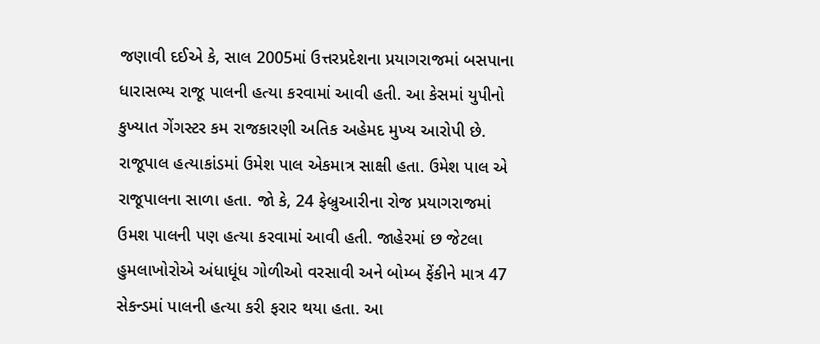જણાવી દઈએ કે, સાલ 2005માં ઉત્તરપ્રદેશના પ્રયાગરાજમાં બસપાના ધારાસભ્ય રાજૂ પાલની હત્યા કરવામાં આવી હતી. આ કેસમાં યુપીનો કુખ્યાત ગેંગસ્ટર કમ રાજકારણી અતિક અહેમદ મુખ્ય આરોપી છે. રાજૂપાલ હત્યાકાંડમાં ઉમેશ પાલ એકમાત્ર સાક્ષી હતા. ઉમેશ પાલ એ રાજૂપાલના સાળા હતા. જો કે, 24 ફેબ્રુઆરીના રોજ પ્રયાગરાજમાં ઉમશ પાલની પણ હત્યા કરવામાં આવી હતી. જાહેરમાં છ જેટલા હુમલાખોરોએ અંધાધૂંધ ગોળીઓ વરસાવી અને બોમ્બ ફેંકીને માત્ર 47 સેકન્ડમાં પાલની હત્યા કરી ફરાર થયા હતા. આ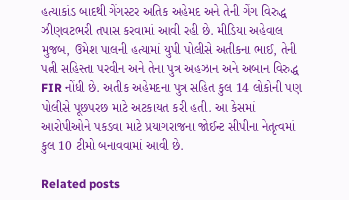હત્યાકાંડ બાદથી ગેંગસ્ટર અતિક અહેમદ અને તેની ગેંગ વિરુદ્ધ ઝીણવટભરી તપાસ કરવામાં આવી રહી છે. મીડિયા અહેવાલ મુજબ, ઉમેશ પાલની હત્યામાં યુપી પોલીસે અતીકના ભાઈ, તેની પત્ની સહિસ્તા પરવીન અને તેના પુત્ર અહઝાન અને અબાન વિરુદ્ધ FIR નોંધી છે. અતીક અહેમદના પુત્ર સહિત કુલ 14 લોકોની પણ પોલીસે પૂછપરછ માટે અટકાયત કરી હતી. આ કેસમાં આરોપીઓને પકડવા માટે પ્રયાગરાજના જોઈન્ટ સીપીના નેતૃત્વમાં કુલ 10 ટીમો બનાવવામાં આવી છે.

Related posts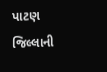પાટણ જિલ્લાની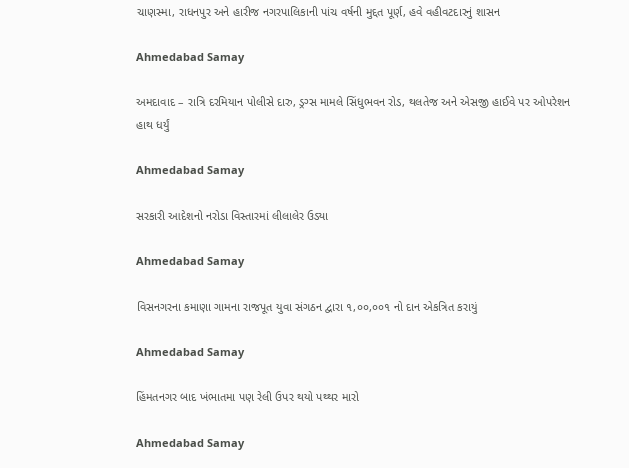ચાણસ્મા, રાધનપુર અને હારીજ નગરપાલિકાની પાંચ વર્ષની મુદ્દત પૂર્ણ, હવે વહીવટદારનું શાસન

Ahmedabad Samay

અમદાવાદ – રાત્રિ દરમિયાન પોલીસે દારુ, ડ્રગ્સ મામલે સિંધુભવન રોડ, થલતેજ અને એસજી હાઈવે પર ઓપરેશન હાથ ધર્યું

Ahmedabad Samay

સરકારી આદેશનો નરોડા વિસ્તારમાં લીલાલેર ઉડ્યા

Ahmedabad Samay

વિસનગરના કમાણા ગામના રાજપૂત યુવા સંગઠન દ્વારા ૧,૦૦,૦૦૧ નો દાન એકત્રિત કરાયું

Ahmedabad Samay

હિંમતનગર બાદ ખંભાતમા પણ રેલી ઉપર થયો પથ્થર મારો

Ahmedabad Samay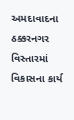અમદાવાદના ઠક્કરનગર વિસ્તારમાં વિકાસના કાર્ય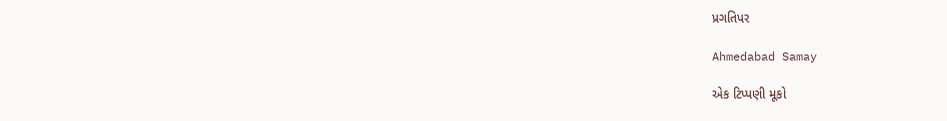પ્રગતિપર

Ahmedabad Samay

એક ટિપ્પણી મૂકો